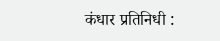कंधार प्रतिनिधी :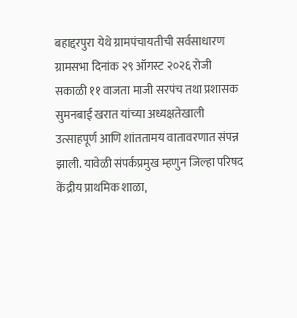बहाद्दरपुरा येथे ग्रामपंचायतीची सर्वसाधारण ग्रामसभा दिनांक २९ ऑगस्ट २०२६ रोजी सकाळी ११ वाजता माजी सरपंच तथा प्रशासक सुमनबाई खरात यांच्या अध्यक्षतेखाली उत्साहपूर्ण आणि शांततामय वातावरणात संपन्न झाली. यावेळी संपर्कप्रमुख म्हणुन जिल्हा परिषद केंद्रीय प्राथमिक शाळा,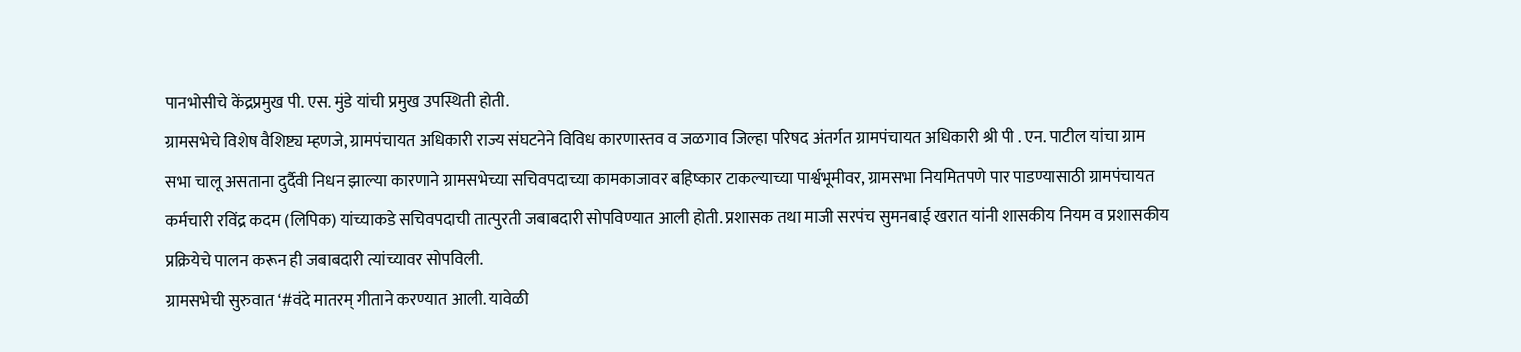पानभोसीचे केंद्रप्रमुख पी. एस. मुंडे यांची प्रमुख उपस्थिती होती.
ग्रामसभेचे विशेष वैशिष्ट्य म्हणजे, ग्रामपंचायत अधिकारी राज्य संघटनेने विविध कारणास्तव व जळगाव जिल्हा परिषद अंतर्गत ग्रामपंचायत अधिकारी श्री पी . एन. पाटील यांचा ग्राम सभा चालू असताना दुर्दैवी निधन झाल्या कारणाने ग्रामसभेच्या सचिवपदाच्या कामकाजावर बहिष्कार टाकल्याच्या पार्श्वभूमीवर, ग्रामसभा नियमितपणे पार पाडण्यासाठी ग्रामपंचायत कर्मचारी रविंद्र कदम (लिपिक) यांच्याकडे सचिवपदाची तात्पुरती जबाबदारी सोपविण्यात आली होती. प्रशासक तथा माजी सरपंच सुमनबाई खरात यांनी शासकीय नियम व प्रशासकीय प्रक्रियेचे पालन करून ही जबाबदारी त्यांच्यावर सोपविली.
ग्रामसभेची सुरुवात ‘#वंदे मातरम् गीताने करण्यात आली. यावेळी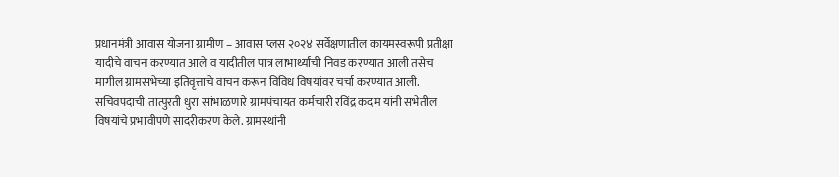प्रधानमंत्री आवास योजना ग्रामीण – आवास प्लस २०२४ सर्वेक्षणातील कायमस्वरूपी प्रतीक्षा यादीचे वाचन करण्यात आले व यादीतील पात्र लाभार्थ्यांची निवड करण्यात आली तसेच मागील ग्रामसभेच्या इतिवृत्ताचे वाचन करून विविध विषयांवर चर्चा करण्यात आली.
सचिवपदाची तात्पुरती धुरा सांभाळणारे ग्रामपंचायत कर्मचारी रविंद्र कदम यांनी सभेतील विषयांचे प्रभावीपणे सादरीकरण केले. ग्रामस्थांनी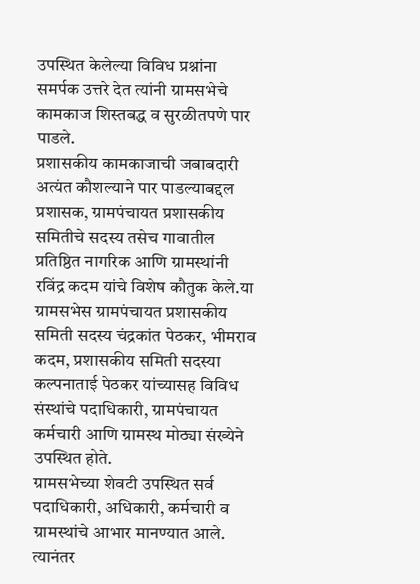उपस्थित केलेल्या विविध प्रश्नांना समर्पक उत्तरे देत त्यांनी ग्रामसभेचे कामकाज शिस्तबद्ध व सुरळीतपणे पार पाडले.
प्रशासकीय कामकाजाची जबाबदारी अत्यंत कौशल्याने पार पाडल्याबद्दल प्रशासक, ग्रामपंचायत प्रशासकीय समितीचे सदस्य तसेच गावातील प्रतिष्ठित नागरिक आणि ग्रामस्थांनी रविंद्र कदम यांचे विशेष कौतुक केले.या ग्रामसभेस ग्रामपंचायत प्रशासकीय समिती सदस्य चंद्रकांत पेठकर, भीमराव कदम, प्रशासकीय समिती सदस्या कल्पनाताई पेठकर यांच्यासह विविध संस्थांचे पदाधिकारी, ग्रामपंचायत कर्मचारी आणि ग्रामस्थ मोठ्या संख्येने उपस्थित होते.
ग्रामसभेच्या शेवटी उपस्थित सर्व पदाधिकारी, अधिकारी, कर्मचारी व ग्रामस्थांचे आभार मानण्यात आले. त्यानंतर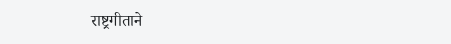राष्ट्रगीताने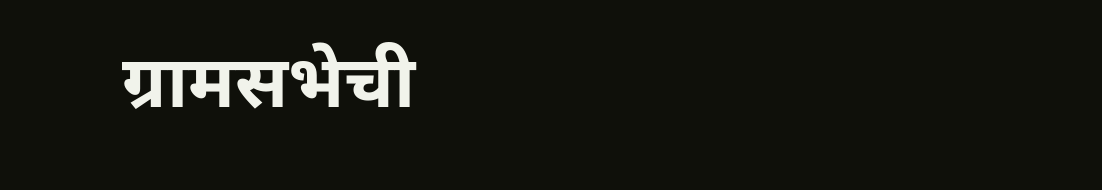ग्रामसभेची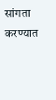सांगता करण्यात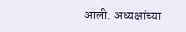आली. अध्यक्षांच्या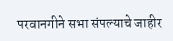परवानगीने सभा संपल्याचे जाहीर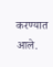करण्यात आले.